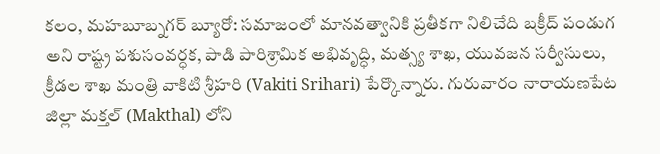కలం, మహబూబ్నగర్ బ్యూరో: సమాజంలో మానవత్వానికి ప్రతీకగా నిలిచేది బక్రీద్ పండుగ అని రాష్ట్ర పశుసంవర్ధక, పాడి పారిశ్రామిక అభివృద్ధి, మత్స్య శాఖ, యువజన సర్వీసులు, క్రీడల శాఖ మంత్రి వాకిటి శ్రీహరి (Vakiti Srihari) పేర్కొన్నారు. గురువారం నారాయణపేట జిల్లా మక్తల్ (Makthal) లోని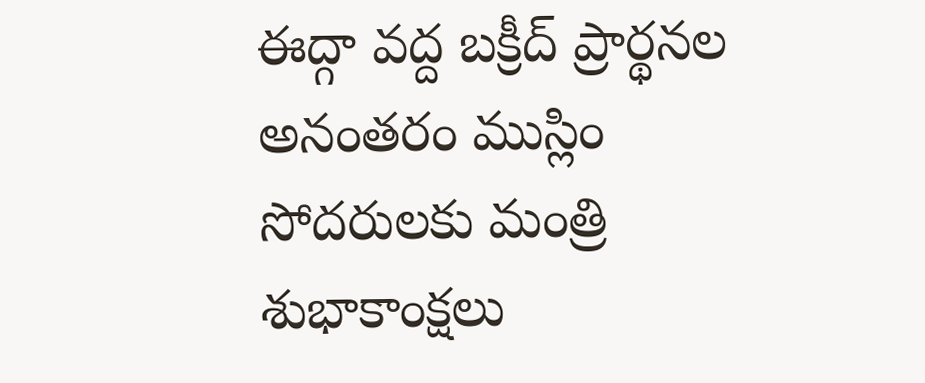ఈద్గా వద్ద బక్రీద్ ప్రార్థనల అనంతరం ముస్లిం సోదరులకు మంత్రి శుభాకాంక్షలు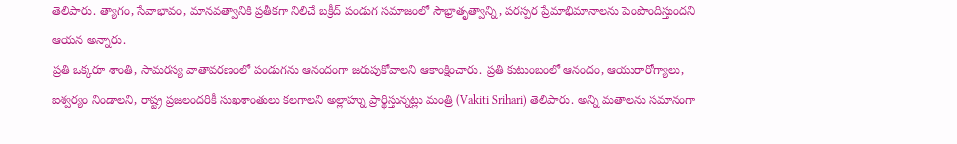తెలిపారు. త్యాగం, సేవాభావం, మానవత్వానికి ప్రతీకగా నిలిచే బక్రీద్ పండుగ సమాజంలో సౌభ్రాతృత్వాన్ని, పరస్పర ప్రేమాభిమానాలను పెంపొందిస్తుందని ఆయన అన్నారు.
ప్రతి ఒక్కరూ శాంతి, సామరస్య వాతావరణంలో పండుగను ఆనందంగా జరుపుకోవాలని ఆకాంక్షించారు. ప్రతి కుటుంబంలో ఆనందం, ఆయురారోగ్యాలు, ఐశ్వర్యం నిండాలని, రాష్ట్ర ప్రజలందరికీ సుఖశాంతులు కలగాలని అల్లాహ్ను ప్రార్థిస్తున్నట్లు మంత్రి (Vakiti Srihari) తెలిపారు. అన్ని మతాలను సమానంగా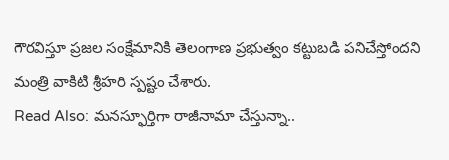గౌరవిస్తూ ప్రజల సంక్షేమానికి తెలంగాణ ప్రభుత్వం కట్టుబడి పనిచేస్తోందని మంత్రి వాకిటి శ్రీహరి స్పష్టం చేశారు.
Read Also: మనస్ఫూర్తిగా రాజీనామా చేస్తున్నా..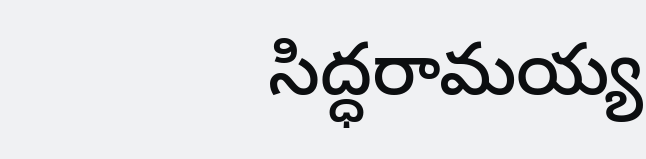సిద్ధరామయ్య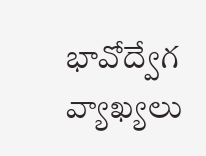భావోద్వేగ వ్యాఖ్యలు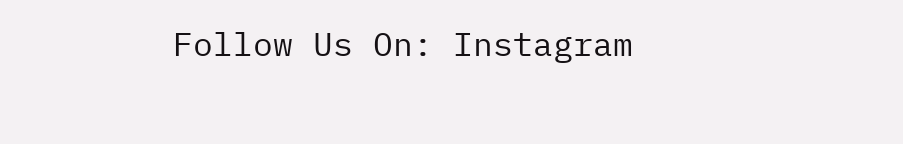Follow Us On: Instagram